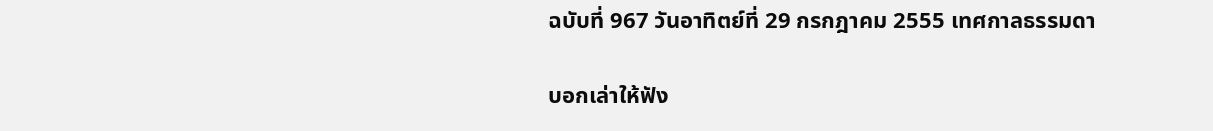ฉบับที่ 967 วันอาทิตย์ที่ 29 กรกฎาคม 2555 เทศกาลธรรมดา

บอกเล่าให้ฟัง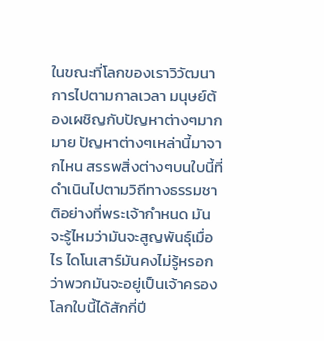ในขณะที่โลกของเราวิวัฒนาการไปตามกาลเวลา มนุษย์ต้องเผชิญกับปัญหาต่างๆมากมาย ปัญหาต่างๆเหล่านี้มาจากไหน สรรพสิ่งต่างๆบนใบนี้ที่ดำเนินไปตามวิถีทางธรรมชาติอย่างที่พระเจ้ากำหนด มันจะรู้ไหมว่ามันจะสูญพันธุ์เมื่อไร ไดโนเสาร์มันคงไม่รู้หรอกว่าพวกมันจะอยู่เป็นเจ้าครองโลกใบนี้ได้สักกี่ปี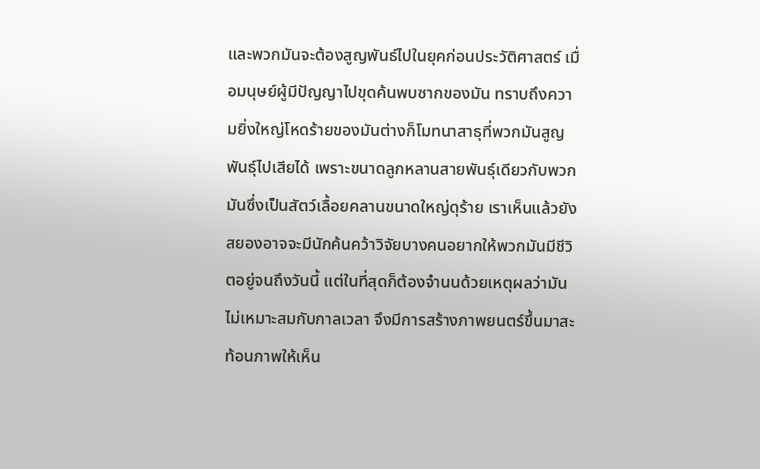และพวกมันจะต้องสูญพันธ์ไปในยุคก่อนประวัติศาสตร์ เมื่อมนุษย์ผู้มีปัญญาไปขุดค้นพบซากของมัน ทราบถึงความยิ่งใหญ่โหดร้ายของมันต่างก็โมทนาสาธุที่พวกมันสูญพันธุ์ไปเสียได้ เพราะขนาดลูกหลานสายพันธุ์เดียวกับพวกมันซึ่งเป็นสัตว์เลื้อยคลานขนาดใหญ่ดุร้าย เราเห็นแล้วยังสยองอาจจะมีนักค้นคว้าวิจัยบางคนอยากให้พวกมันมีชีวิตอยู่จนถึงวันนี้ แต่ในที่สุดก็ต้องจำนนด้วยเหตุผลว่ามันไม่เหมาะสมกับกาลเวลา จึงมีการสร้างภาพยนตร์ขึ้นมาสะท้อนภาพให้เห็น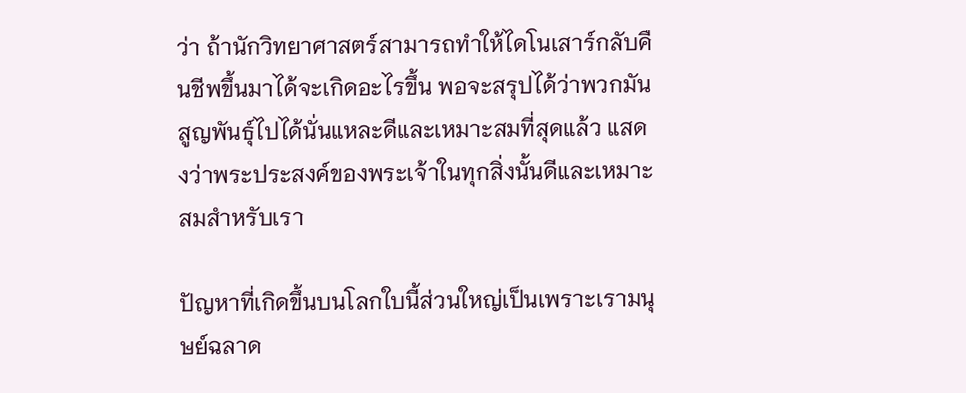ว่า ถ้านักวิทยาศาสตร์สามารถทำให้ไดโนเสาร์กลับคืนชีพขึ้นมาได้จะเกิดอะไรขึ้น พอจะสรุปได้ว่าพวกมันสูญพันธุ์ไปได้นั่นแหละดีและเหมาะสมที่สุดแล้ว แสดงว่าพระประสงค์ของพระเจ้าในทุกสิ่งนั้นดีและเหมาะสมสำหรับเรา

ปัญหาที่เกิดขึ้นบนโลกใบนี้ส่วนใหญ่เป็นเพราะเรามนุษย์ฉลาด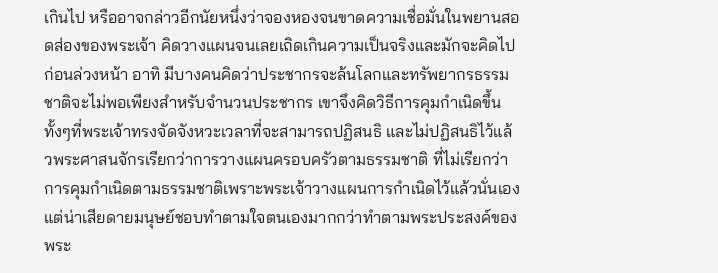เกินไป หรืออาจกล่าวอีกนัยหนึ่งว่าจองหองจนขาดความเชื่อมั่นในพยานสอดส่องของพระเจ้า คิดวางแผนจนเลยเถิดเกินความเป็นจริงและมักจะคิดไปก่อนล่วงหน้า อาทิ มีบางคนคิดว่าประชากรจะล้นโลกและทรัพยากรธรรมชาติจะไม่พอเพียงสำหรับจำนวนประชากร เขาจึงคิดวิธีการคุมกำเนิดขึ้นทั้งๆที่พระเจ้าทรงจัดจังหวะเวลาที่จะสามารถปฏิสนธิ และไม่ปฏิสนธิไว้แล้วพระศาสนจักรเรียกว่าการวางแผนครอบครัวตามธรรมชาติ ที่ไม่เรียกว่าการคุมกำเนิดตามธรรมชาติเพราะพระเจ้าวางแผนการกำเนิดไว้แล้วนั่นเอง แต่น่าเสียดายมนุษย์ชอบทำตามใจตนเองมากกว่าทำตามพระประสงค์ของพระ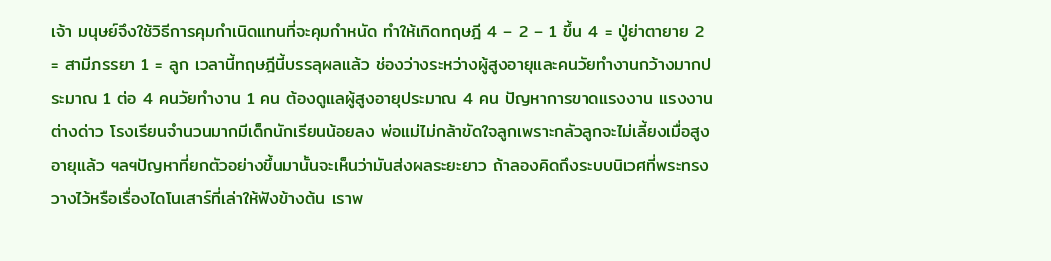เจ้า มนุษย์จึงใช้วิธีการคุมกำเนิดแทนที่จะคุมกำหนัด ทำให้เกิดทฤษฎี 4 – 2 – 1 ขึ้น 4 = ปู่ย่าตายาย 2 = สามีภรรยา 1 = ลูก เวลานี้ทฤษฎีนี้บรรลุผลแล้ว ช่องว่างระหว่างผู้สูงอายุและคนวัยทำงานกว้างมากประมาณ 1 ต่อ 4 คนวัยทำงาน 1 คน ต้องดูแลผู้สูงอายุประมาณ 4 คน ปัญหาการขาดแรงงาน แรงงานต่างด่าว โรงเรียนจำนวนมากมีเด็กนักเรียนน้อยลง พ่อแม่ไม่กล้าขัดใจลูกเพราะกลัวลูกจะไม่เลี้ยงเมื่อสูงอายุแล้ว ฯลฯปัญหาที่ยกตัวอย่างขึ้นมานั้นจะเห็นว่ามันส่งผลระยะยาว ถ้าลองคิดถึงระบบนิเวศที่พระทรงวางไว้หรือเรื่องไดโนเสาร์ที่เล่าให้ฟังข้างต้น เราพ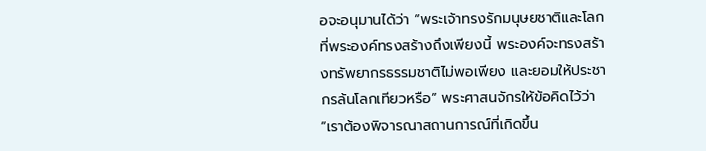อจะอนุมานได้ว่า “พระเจ้าทรงรักมนุษยชาติและโลกที่พระองค์ทรงสร้างถึงเพียงนี้ พระองค์จะทรงสร้างทรัพยากรธรรมชาติไม่พอเพียง และยอมให้ประชากรล้นโลกเทียวหรือ” พระศาสนจักรให้ข้อคิดไว้ว่า “เราต้องพิจารณาสถานการณ์ที่เกิดขึ้น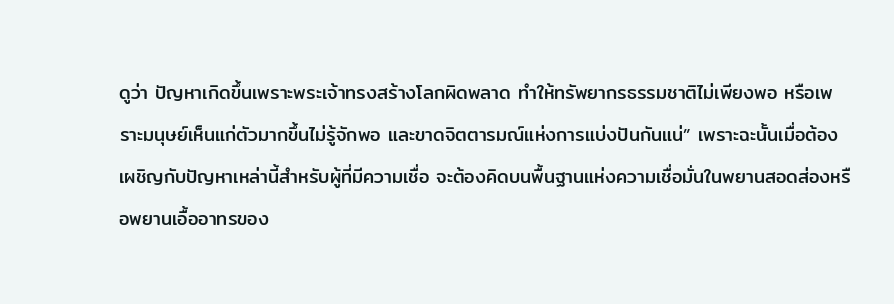ดูว่า ปัญหาเกิดขึ้นเพราะพระเจ้าทรงสร้างโลกผิดพลาด ทำให้ทรัพยากรธรรมชาติไม่เพียงพอ หรือเพราะมนุษย์เห็นแก่ตัวมากขึ้นไม่รู้จักพอ และขาดจิตตารมณ์แห่งการแบ่งปันกันแน่” เพราะฉะนั้นเมื่อต้องเผชิญกับปัญหาเหล่านี้สำหรับผู้ที่มีความเชื่อ จะต้องคิดบนพื้นฐานแห่งความเชื่อมั่นในพยานสอดส่องหรือพยานเอื้ออาทรของ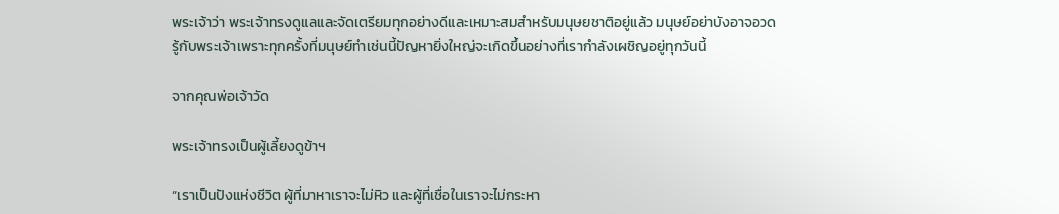พระเจ้าว่า พระเจ้าทรงดูแลและจัดเตรียมทุกอย่างดีและเหมาะสมสำหรับมนุษยชาติอยู่แล้ว มนุษย์อย่าบังอาจอวดรู้กับพระเจ้าเพราะทุกครั้งที่มนุษย์ทำเช่นนี้ปัญหายิ่งใหญ่จะเกิดขึ้นอย่างที่เรากำลังเผชิญอยู่ทุกวันนี้

จากคุณพ่อเจ้าวัด

พระเจ้าทรงเป็นผู้เลี้ยงดูข้าฯ

“เราเป็นปังแห่งชีวิต ผู้ที่มาหาเราจะไม่หิว และผู้ที่เชื่อในเราจะไม่กระหา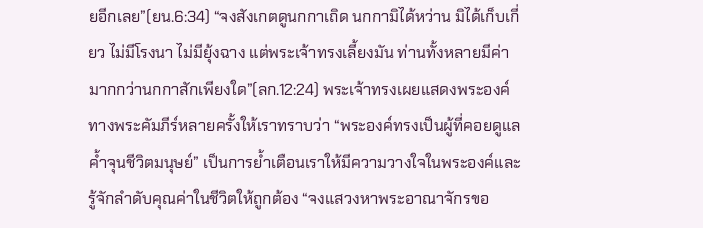ยอีกเลย”(ยน.6:34) “จงสังเกตดูนกกาเถิด นกกามิได้หว่าน มิได้เก็บเกี่ยว ไม่มีโรงนา ไม่มียุ้งฉาง แต่พระเจ้าทรงเลี้ยงมัน ท่านทั้งหลายมีค่ามากกว่านกกาสักเพียงใด”(ลก.12:24) พระเจ้าทรงเผยแสดงพระองค์ทางพระคัมภีร์หลายครั้งให้เราทราบว่า “พระองค์ทรงเป็นผู้ที่คอยดูแลค้ำจุนชีวิตมนุษย์” เป็นการย้ำเตือนเราให้มีความวางใจในพระองค์และรู้จักลำดับคุณค่าในชีวิตให้ถูกต้อง “จงแสวงหาพระอาณาจักรขอ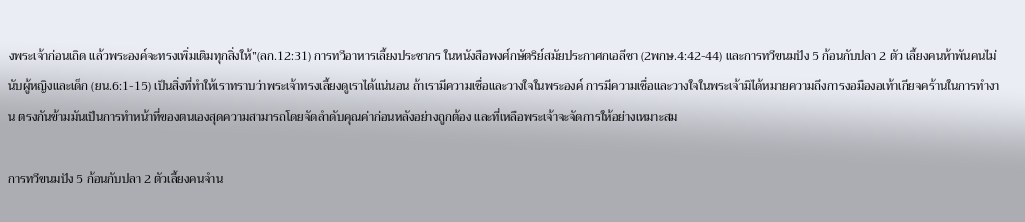งพระเจ้าก่อนเถิด แล้วพระองค์จะทรงเพิ่มเติมทุกสิ่งให้”(ลก.12:31) การทวีอาหารเลี้ยงประชากร ในหนังสือพงศ์กษัตริย์สมัยประกาศกเอลีชา (2พกษ.4:42-44) และการทวีขนมปัง 5 ก้อนกับปลา 2 ตัว เลี้ยงคนห้าพันคนไม่นับผู้หญิงและเด็ก (ยน.6:1-15) เป็นสิ่งที่ทำให้เราทราบว่าพระเจ้าทรงเลี้ยงดูเราได้แน่นอน ถ้าเรามีความเชื่อและวางใจในพระองค์ การมีความเชื่อและวางใจในพระเจ้ามิได้หมายความถึงการงอมืองอเท้าเกียจคร้านในการทำงาน ตรงกันข้ามมันเป็นการทำหน้าที่ของตนเองสุดความสามารถโดยจัดลำดับคุณค่าก่อนหลังอย่างถูกต้อง และที่เหลือพระเจ้าจะจัดการให้อย่างเหมาะสม

การทวีขนมปัง 5 ก้อนกับปลา 2 ตัวเลี้ยงคนจำน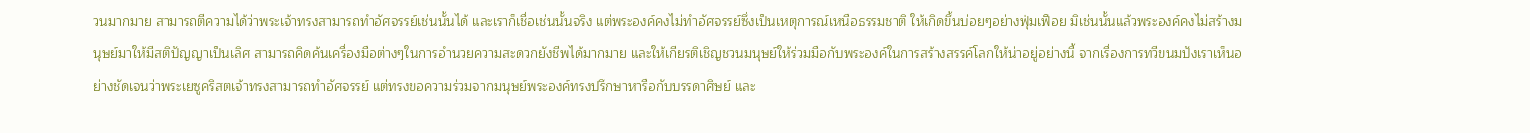วนมากมาย สามารถตีความได้ว่าพระเจ้าทรงสามารถทำอัศจรรย์เช่นนั้นได้ และเราก็เชื่อเช่นนั้นจริง แต่พระองค์คงไม่ทำอัศจรรย์ซึ่งเป็นเหตุการณ์เหนือธรรมชาติ ให้เกิดขึ้นบ่อยๆอย่างฟุ่มเฟือย มิเช่นนั้นแล้วพระองค์คงไม่สร้างมนุษย์มาให้มีสติปัญญาเป็นเลิศ สามารถคิดค้นเครื่องมือต่างๆในการอำนวยความสะดวกยังชีพได้มากมาย และให้เกียรติเชิญชวนมนุษย์ให้ร่วมมือกับพระองค์ในการสร้างสรรค์โลกให้น่าอยู่อย่างนี้ จากเรื่องการทวีขนมปังเราเห็นอย่างชัดเจนว่าพระเยซูคริสตเจ้าทรงสามารถทำอัศจรรย์ แต่ทรงขอความร่วมจากมนุษย์พระองค์ทรงปรึกษาหารือกับบรรดาศิษย์ และ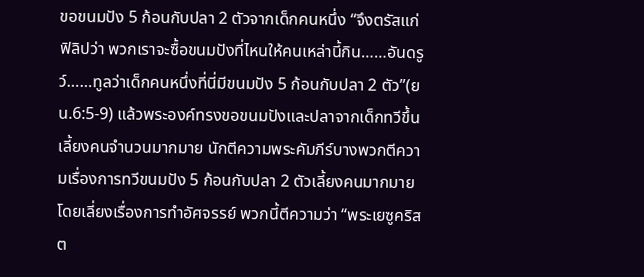ขอขนมปัง 5 ก้อนกับปลา 2 ตัวจากเด็กคนหนึ่ง “จึงตรัสแก่ฟิลิปว่า พวกเราจะซื้อขนมปังที่ไหนให้คนเหล่านี้กิน……อันดรูว์……ทูลว่าเด็กคนหนึ่งที่นี่มีขนมปัง 5 ก้อนกับปลา 2 ตัว”(ยน.6:5-9) แล้วพระองค์ทรงขอขนมปังและปลาจากเด็กทวีขึ้นเลี้ยงคนจำนวนมากมาย นักตีความพระคัมภีร์บางพวกตีความเรื่องการทวีขนมปัง 5 ก้อนกับปลา 2 ตัวเลี้ยงคนมากมายโดยเลี่ยงเรื่องการทำอัศจรรย์ พวกนี้ตีความว่า “พระเยซูคริสต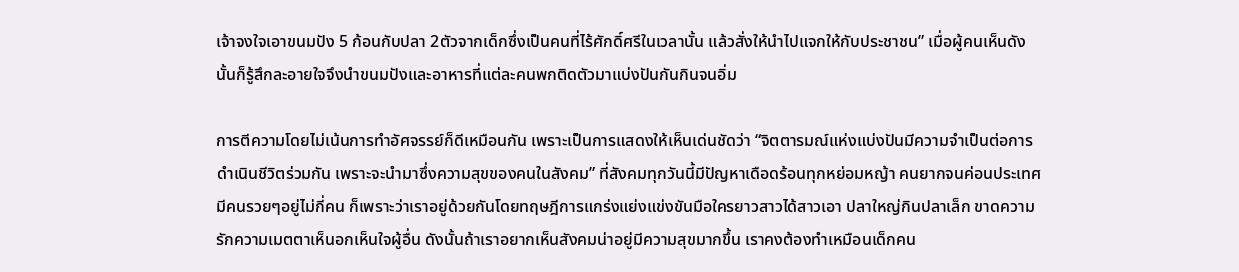เจ้าจงใจเอาขนมปัง 5 ก้อนกับปลา 2ตัวจากเด็กซึ่งเป็นคนที่ไร้ศักดิ์ศรีในเวลานั้น แล้วสั่งให้นำไปแจกให้กับประชาชน” เมื่อผู้คนเห็นดังนั้นก็รู้สึกละอายใจจึงนำขนมปังและอาหารที่แต่ละคนพกติดตัวมาแบ่งปันกันกินจนอิ่ม

การตีความโดยไม่เน้นการทำอัศจรรย์ก็ดีเหมือนกัน เพราะเป็นการแสดงให้เห็นเด่นชัดว่า “จิตตารมณ์แห่งแบ่งปันมีความจำเป็นต่อการดำเนินชีวิตร่วมกัน เพราะจะนำมาซึ่งความสุขของคนในสังคม” ที่สังคมทุกวันนี้มีปัญหาเดือดร้อนทุกหย่อมหญ้า คนยากจนค่อนประเทศมีคนรวยๆอยู่ไม่กี่คน ก็เพราะว่าเราอยู่ด้วยกันโดยทฤษฎีการแกร่งแย่งแข่งขันมือใครยาวสาวได้สาวเอา ปลาใหญ่กินปลาเล็ก ขาดความรักความเมตตาเห็นอกเห็นใจผู้อื่น ดังนั้นถ้าเราอยากเห็นสังคมน่าอยู่มีความสุขมากขึ้น เราคงต้องทำเหมือนเด็กคน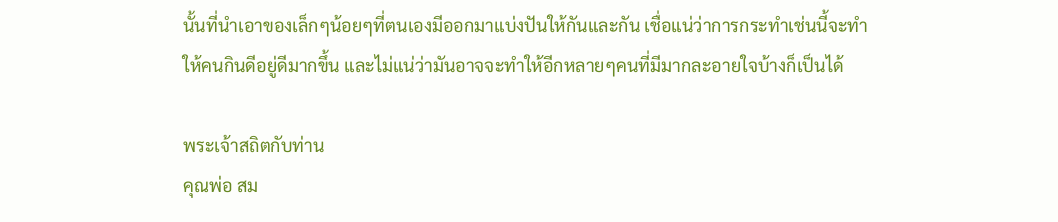นั้นที่นำเอาของเล็กๆน้อยๆที่ตนเองมีออกมาแบ่งปันให้กันและกัน เชื่อแน่ว่าการกระทำเช่นนี้จะทำให้คนกินดีอยู่ดีมากขึ้น และไม่แน่ว่ามันอาจจะทำให้อีกหลายๆคนที่มีมากละอายใจบ้างก็เป็นได้

พระเจ้าสถิตกับท่าน
คุณพ่อ สม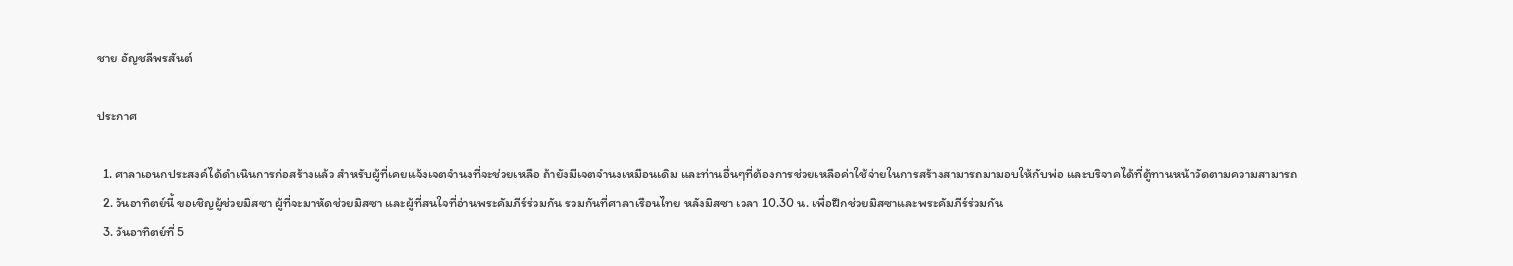ชาย อัญชลีพรสันต์

ประกาศ

  1. ศาลาเอนกประสงค์ได้ดำเนินการก่อสร้างแล้ว สำหรับผู้ที่เคยแจ้งเจตจำนงที่จะช่วยเหลือ ถ้ายังมีเจตจำนงเหมือนเดิม และท่านอื่นๆที่ต้องการช่วยเหลือค่าใช้จ่ายในการสร้างสามารถมามอบให้กับพ่อ และบริจาคได้ที่ตู้ทานหน้าวัดตามความสามารถ
  2. วันอาทิตย์นี้ ขอเชิญผู้ช่วยมิสซา ผู้ที่จะมาหัดช่วยมิสซา และผู้ที่สนใจที่อ่านพระคัมภีร์ร่วมกัน รวมกันที่ศาลาเรือนไทย หลังมิสซา เวลา 10.30 น. เพื่อฝึกช่วยมิสซาและพระคัมภีร์ร่วมกัน
  3. วันอาทิตย์ที่ 5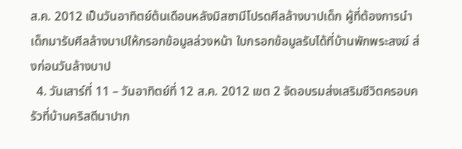ส.ค. 2012 เป็นวันอาทิตย์ต้นเดือนหลังมิสซามีโปรดศีลล้างบาปเด็ก ผู้ที่ต้องการนำเด็กมารับศีลล้างบาปให้กรอกข้อมูลล่วงหน้า ใบกรอกข้อมูลรับได้ที่บ้านพักพระสงฆ์ ส่งก่อนวันล้างบาป
  4. วันเสาร์ที่ 11 – วันอาทิตย์ที่ 12 ส.ค. 2012 เขต 2 จัดอบรมส่งเสริมชีวิตครอบครัวที่บ้านคริสตีนาปาก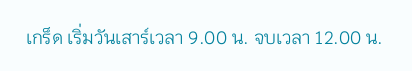เกร็ด เริ่มวันเสาร์เวลา 9.00 น. จบเวลา 12.00 น.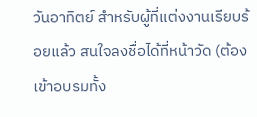วันอาทิตย์ สำหรับผู้ที่แต่งงานเรียบร้อยแล้ว สนใจลงชื่อได้ที่หน้าวัด (ต้องเข้าอบรมทั้ง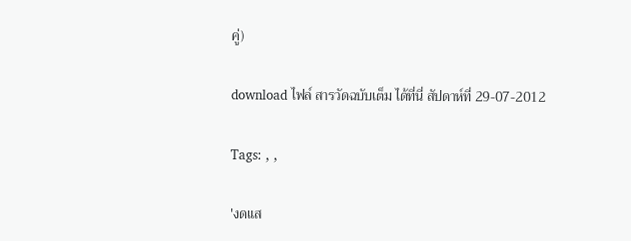คู่)

download ไฟล์ สารวัดฉบับเต็ม ได้ที่นี่ สัปดาห์ที่ 29-07-2012

Tags: , ,

'งดแส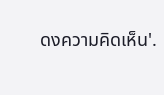ดงความคิดเห็น'.